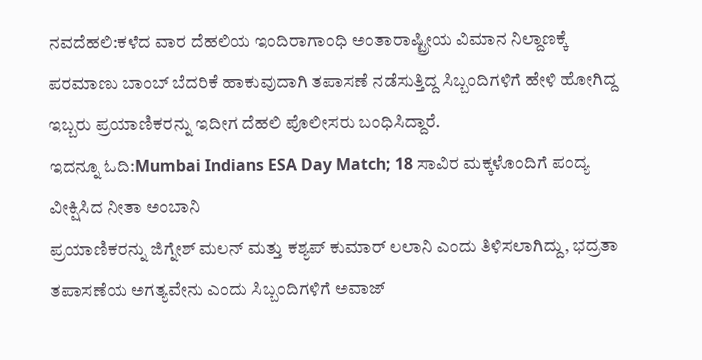ನವದೆಹಲಿ:ಕಳೆದ ವಾರ ದೆಹಲಿಯ ಇಂದಿರಾಗಾಂಧಿ ಅಂತಾರಾಷ್ಟ್ರೀಯ ವಿಮಾನ ನಿಲ್ದಾಣಕ್ಕೆ ಪರಮಾಣು ಬಾಂಬ್ ಬೆದರಿಕೆ ಹಾಕುವುದಾಗಿ ತಪಾಸಣೆ ನಡೆಸುತ್ತಿದ್ದ ಸಿಬ್ಬಂದಿಗಳಿಗೆ ಹೇಳಿ ಹೋಗಿದ್ದ ಇಬ್ಬರು ಪ್ರಯಾಣಿಕರನ್ನು ಇದೀಗ ದೆಹಲಿ ಪೊಲೀಸರು ಬಂಧಿಸಿದ್ದಾರೆ.
ಇದನ್ನೂ ಓದಿ:Mumbai Indians ESA Day Match; 18 ಸಾವಿರ ಮಕ್ಕಳೊಂದಿಗೆ ಪಂದ್ಯ ವೀಕ್ಷಿಸಿದ ನೀತಾ ಅಂಬಾನಿ
ಪ್ರಯಾಣಿಕರನ್ನು ಜಿಗ್ನೇಶ್ ಮಲನ್ ಮತ್ತು ಕಶ್ಯಪ್ ಕುಮಾರ್ ಲಲಾನಿ ಎಂದು ತಿಳಿಸಲಾಗಿದ್ದು, ಭದ್ರತಾ ತಪಾಸಣೆಯ ಅಗತ್ಯವೇನು ಎಂದು ಸಿಬ್ಬಂದಿಗಳಿಗೆ ಅವಾಜ್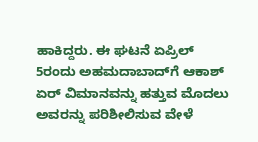ಹಾಕಿದ್ದರು. ಈ ಘಟನೆ ಏಪ್ರಿಲ್ 5ರಂದು ಅಹಮದಾಬಾದ್‌ಗೆ ಆಕಾಶ್ ಏರ್ ವಿಮಾನವನ್ನು ಹತ್ತುವ ಮೊದಲು ಅವರನ್ನು ಪರಿಶೀಲಿಸುವ ವೇಳೆ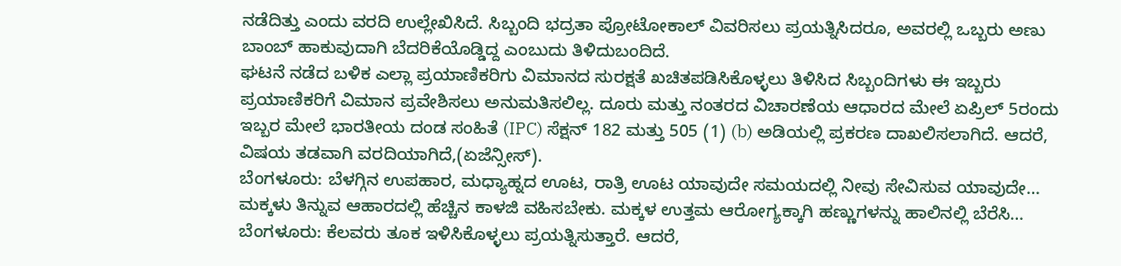ನಡೆದಿತ್ತು ಎಂದು ವರದಿ ಉಲ್ಲೇಖಿಸಿದೆ. ಸಿಬ್ಬಂದಿ ಭದ್ರತಾ ಪ್ರೋಟೋಕಾಲ್ ವಿವರಿಸಲು ಪ್ರಯತ್ನಿಸಿದರೂ, ಅವರಲ್ಲಿ ಒಬ್ಬರು ಅಣು ಬಾಂಬ್ ಹಾಕುವುದಾಗಿ ಬೆದರಿಕೆಯೊಡ್ಡಿದ್ದ ಎಂಬುದು ತಿಳಿದುಬಂದಿದೆ.
ಘಟನೆ ನಡೆದ ಬಳಿಕ ಎಲ್ಲಾ ಪ್ರಯಾಣಿಕರಿಗು ವಿಮಾನದ ಸುರಕ್ಷತೆ ಖಚಿತಪಡಿಸಿಕೊಳ್ಳಲು ತಿಳಿಸಿದ ಸಿಬ್ಬಂದಿಗಳು ಈ ಇಬ್ಬರು ಪ್ರಯಾಣಿಕರಿಗೆ ವಿಮಾನ ಪ್ರವೇಶಿಸಲು ಅನುಮತಿಸಲಿಲ್ಲ. ದೂರು ಮತ್ತು ನಂತರದ ವಿಚಾರಣೆಯ ಆಧಾರದ ಮೇಲೆ ಏಪ್ರಿಲ್ 5ರಂದು ಇಬ್ಬರ ಮೇಲೆ ಭಾರತೀಯ ದಂಡ ಸಂಹಿತೆ (IPC) ಸೆಕ್ಷನ್ 182 ಮತ್ತು 505 (1) (b) ಅಡಿಯಲ್ಲಿ ಪ್ರಕರಣ ದಾಖಲಿಸಲಾಗಿದೆ. ಆದರೆ, ವಿಷಯ ತಡವಾಗಿ ವರದಿಯಾಗಿದೆ,(ಏಜೆನ್ಸೀಸ್).
ಬೆಂಗಳೂರು: ಬೆಳಗ್ಗಿನ ಉಪಹಾರ, ಮಧ್ಯಾಹ್ನದ ಊಟ, ರಾತ್ರಿ ಊಟ ಯಾವುದೇ ಸಮಯದಲ್ಲಿ ನೀವು ಸೇವಿಸುವ ಯಾವುದೇ…
ಮಕ್ಕಳು ತಿನ್ನುವ ಆಹಾರದಲ್ಲಿ ಹೆಚ್ಚಿನ ಕಾಳಜಿ ವಹಿಸಬೇಕು. ಮಕ್ಕಳ ಉತ್ತಮ ಆರೋಗ್ಯಕ್ಕಾಗಿ ಹಣ್ಣುಗಳನ್ನು ಹಾಲಿನಲ್ಲಿ ಬೆರೆಸಿ…
ಬೆಂಗಳೂರು: ಕೆಲವರು ತೂಕ ಇಳಿಸಿಕೊಳ್ಳಲು ಪ್ರಯತ್ನಿಸುತ್ತಾರೆ. ಆದರೆ,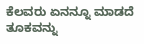ಕೆಲವರು ಏನನ್ನೂ ಮಾಡದೆ ತೂಕವನ್ನು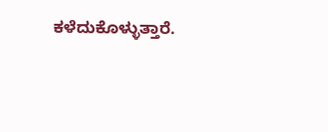ಕಳೆದುಕೊಳ್ಳುತ್ತಾರೆ.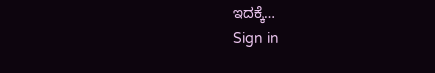ಇದಕ್ಕೆ…
Sign in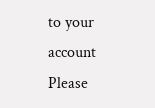to your account
Please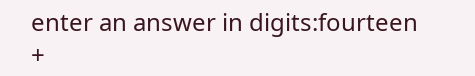enter an answer in digits:fourteen +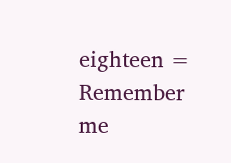eighteen =
Remember me